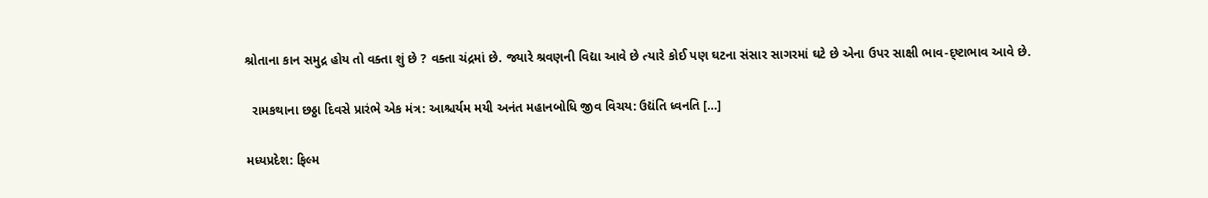શ્રોતાના કાન સમુદ્ર હોય તો વક્તા શું છે ? વક્તા ચંદ્રમાં છે. જ્યારે શ્રવણની વિદ્યા આવે છે ત્યારે કોઈ પણ ઘટના સંસાર સાગરમાં ઘટે છે એના ઉપર સાક્ષી ભાવ-દ્ષ્ટાભાવ આવે છે.

  રામકથાના છઠ્ઠા દિવસે પ્રારંભે એક મંત્ર: આશ્ચર્યમ મયી અનંત મહાનબોધિ જીવ વિચય: ઉદ્યંતિ ધ્વનતિ […]

મધ્યપ્રદેશ: ફિલ્મ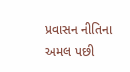પ્રવાસન નીતિના અમલ પછી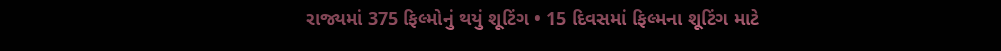રાજ્યમાં 375 ફિલ્મોનું થયું શૂટિંગ • 15 દિવસમાં ફિલ્મના શૂટિંગ માટે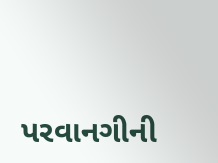પરવાનગીની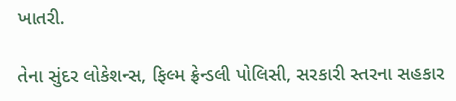ખાતરી.

તેના સુંદર લોકેશન્સ, ફિલ્મ ફ્રેન્ડલી પોલિસી, સરકારી સ્તરના સહકાર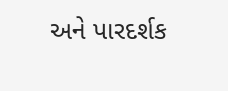અને પારદર્શક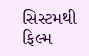સિસ્ટમથી ફિલ્મ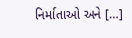નિર્માતાઓ અને […]